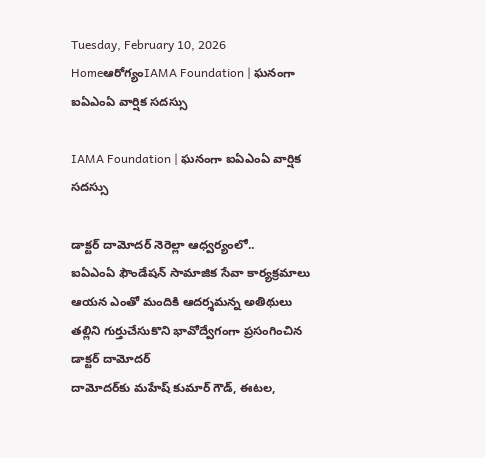Tuesday, February 10, 2026
Homeఆరోగ్యంIAMA Foundation | ఘనంగా ఐఏఎంఏ వార్షిక సదస్సు

IAMA Foundation | ఘనంగా ఐఏఎంఏ వార్షిక సదస్సు

డాక్టర్ దామోదర్ నెరెల్లా ఆధ్వర్యంలో..
ఐఏఎంఏ ఫౌండేషన్ సామాజిక సేవా కార్యక్రమాలు
ఆయన ఎంతో మందికి ఆదర్శమన్న అతిథులు
తల్లిని గుర్తుచేసుకొని భావోద్వేగంగా ప్రసంగించిన డాక్టర్ దామోదర్
దామోదర్‌కు మహేష్ కుమార్ గౌడ్, ఈటల,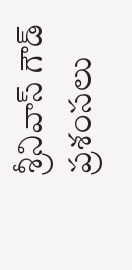శ్రీనివాస్ గౌడ్ ప్రశంసలు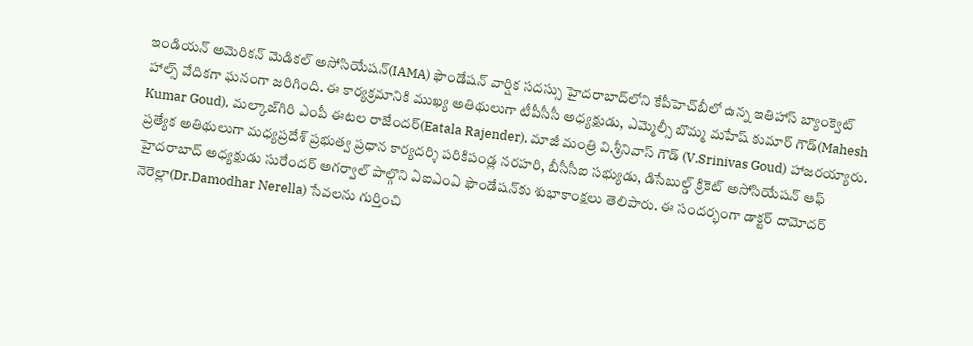ఇండియన్ అమెరికన్ మెడికల్ అసోసియేషన్(IAMA) ఫౌండేషన్ వార్షిక సదస్సు హైదరాబాద్‌లోని కేపీహెచ్‌బీలో ఉన్న ఇతిహాస్ బ్యాంక్వెట్ హాల్స్ వేదికగా ఘనంగా జరిగింది. ఈ కార్యక్రమానికి ముఖ్య అతిథులుగా టీపీసీసీ అధ్యక్షుడు, ఎమ్మెల్సీ బొమ్మ మహేష్ కుమార్ గౌడ్(Mahesh Kumar Goud), మల్కాజ్‌గిరి ఎంపీ ఈటల రాజేందర్(Eatala Rajender), మాజీ మంత్రి వి.శ్రీనివాస్ గౌడ్ (V.Srinivas Goud) హాజరయ్యారు. ప్రత్యేక అతిథులుగా మధ్యప్రదేశ్ ప్రభుత్వ ప్రధాన కార్యదర్శి పరికిపండ్ల నరహరి, బీసీసీఐ సభ్యుడు, డిసేబుల్డ్ క్రికెట్ అసోసియేషన్ ఆఫ్ హైదరాబాద్ అధ్యక్షుడు సురేందర్ అగర్వాల్ పాల్గొని ఏఐఎంఏ ఫౌండేషన్‌కు శుభాకాంక్షలు తెలిపారు. ఈ సందర్భంగా డాక్టర్ దామోదర్ నెరెల్లా(Dr.Damodhar Nerella) సేవలను గుర్తించి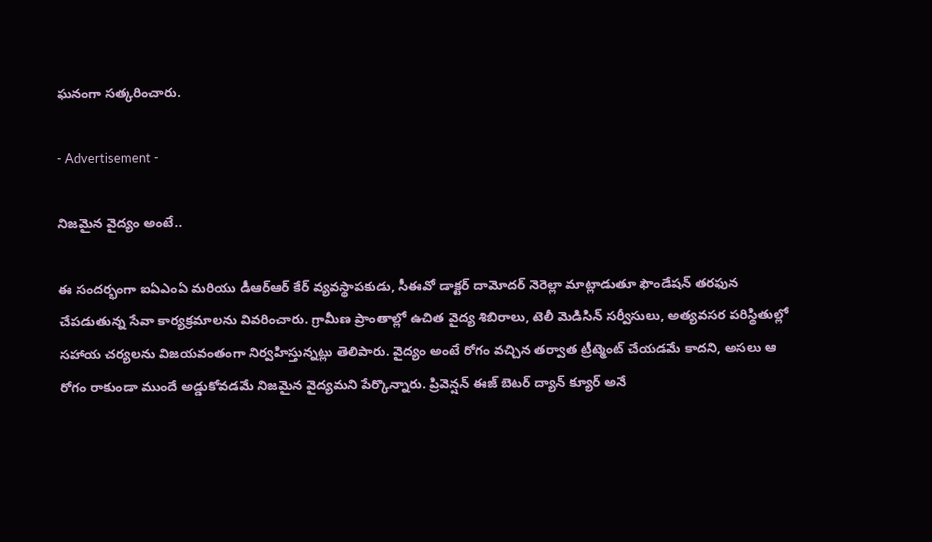ఘనంగా సత్కరించారు.

- Advertisement -

నిజమైన వైద్యం అంటే..

ఈ సందర్భంగా ఐఏఎంఏ మరియు డీఆర్ఆర్ కేర్ వ్యవస్థాపకుడు, సీఈవో డాక్టర్ దామోదర్ నెరెల్లా మాట్లాడుతూ ఫౌండేషన్ తరఫున చేపడుతున్న సేవా కార్యక్రమాలను వివరించారు. గ్రామీణ ప్రాంతాల్లో ఉచిత వైద్య శిబిరాలు, టెలీ మెడిసిన్ సర్వీసులు, అత్యవసర పరిస్థితుల్లో సహాయ చర్యలను విజయవంతంగా నిర్వహిస్తున్నట్లు తెలిపారు. వైద్యం అంటే రోగం వచ్చిన తర్వాత ట్రీట్మెంట్ చేయడమే కాదని, అసలు ఆ రోగం రాకుండా ముందే అడ్డుకోవడమే నిజమైన వైద్యమని పేర్కొన్నారు. ప్రివెన్షన్ ఈజ్ బెటర్ ద్యాన్ క్యూర్ అనే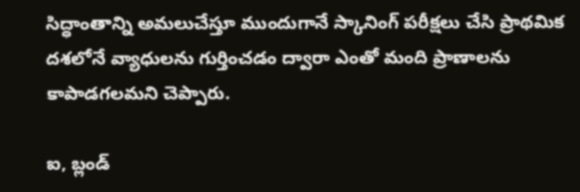సిద్ధాంతాన్ని అమలుచేస్తూ ముందుగానే స్కానింగ్ పరీక్షలు చేసి ప్రాథమిక దశలోనే వ్యాధులను గుర్తించడం ద్వారా ఎంతో మంది ప్రాణాలను కాపాడగలమని చెప్పారు.

ఐ, బ్లండ్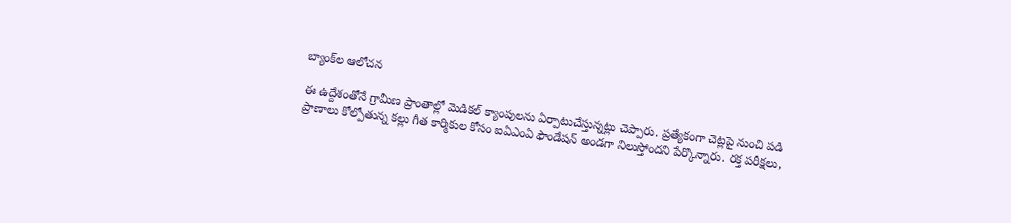బ్యాంక్‌ల ఆలోచన

ఈ ఉద్దేశంతోనే గ్రామీణ ప్రాంతాల్లో మెడికల్ క్యాంపులను ఏర్పాటుచేస్తున్నట్లు చెప్పారు. ప్రత్యేకంగా చెట్లపై నుంచి పడి ప్రాణాలు కోల్పోతున్న కల్లు గీత కార్మికుల కోసం ఐఏఎంఏ ఫౌండేషన్ అండగా నిలుస్తోందని పేర్కొన్నారు. రక్త పరీక్షలు,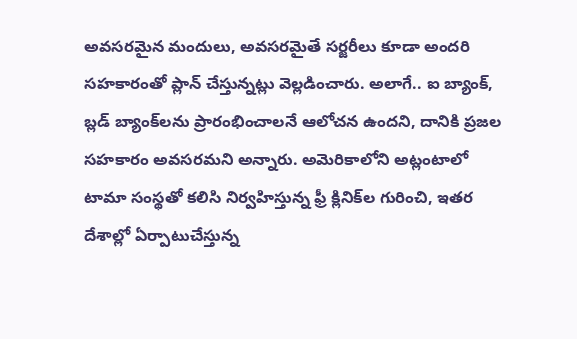అవసరమైన మందులు, అవసరమైతే సర్జరీలు కూడా అందరి సహకారంతో ప్లాన్ చేస్తున్నట్లు వెల్లడించారు. అలాగే.. ఐ బ్యాంక్, బ్లడ్ బ్యాంక్‌లను ప్రారంభించాలనే ఆలోచన ఉందని, దానికి ప్రజల సహకారం అవసరమని అన్నారు. అమెరికాలోని అట్లంటాలో టామా సంస్థతో కలిసి నిర్వహిస్తున్న ఫ్రీ క్లినిక్‌ల గురించి, ఇతర దేశాల్లో ఏర్పాటుచేస్తున్న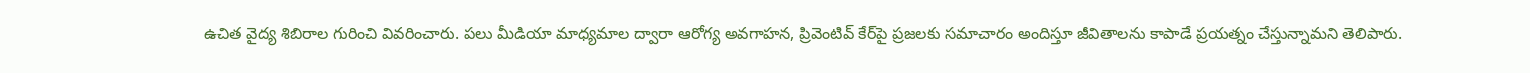ఉచిత వైద్య శిబిరాల గురించి వివరించారు. పలు మీడియా మాధ్యమాల ద్వారా ఆరోగ్య అవగాహన, ప్రివెంటివ్ కేర్‌పై ప్రజలకు సమాచారం అందిస్తూ జీవితాలను కాపాడే ప్రయత్నం చేస్తున్నామని తెలిపారు.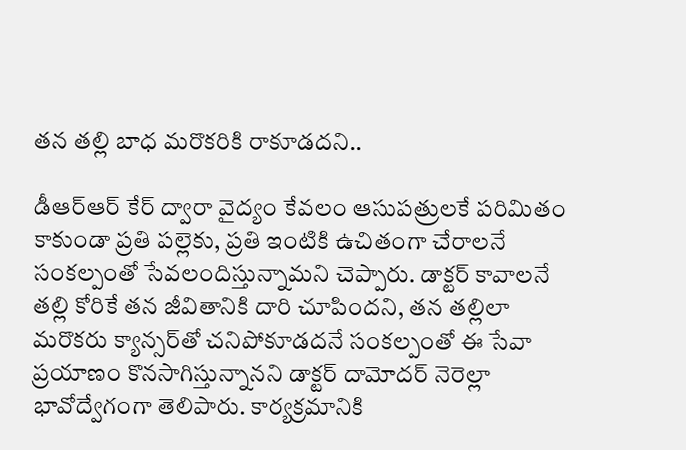తన తల్లి బాధ మరొకరికి రాకూడదని..

డీఆర్ఆర్ కేర్ ద్వారా వైద్యం కేవలం ఆసుపత్రులకే పరిమితం కాకుండా ప్రతి పల్లెకు, ప్రతి ఇంటికి ఉచితంగా చేరాలనే సంకల్పంతో సేవలందిస్తున్నామని చెప్పారు. డాక్టర్ కావాలనే తల్లి కోరికే తన జీవితానికి దారి చూపిందని, తన తల్లిలా మరొకరు క్యాన్సర్‌తో చనిపోకూడదనే సంకల్పంతో ఈ సేవా ప్రయాణం కొనసాగిస్తున్నానని డాక్టర్ దామోదర్ నెరెల్లా భావోద్వేగంగా తెలిపారు. కార్యక్రమానికి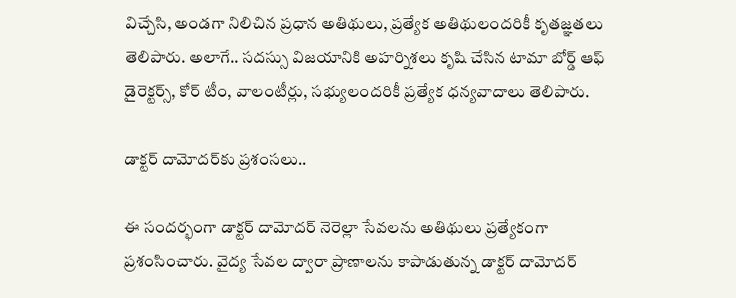విచ్చేసి, అండగా నిలిచిన ప్రధాన అతిథులు, ప్రత్యేక అతిథులందరికీ కృతజ్ఞతలు తెలిపారు. అలాగే.. సదస్సు విజయానికి అహర్నిశలు కృషి చేసిన టామా బోర్డ్ ఆఫ్ డైరెక్టర్స్, కోర్ టీం, వాలంటీర్లు, సభ్యులందరికీ ప్రత్యేక ధన్యవాదాలు తెలిపారు.

డాక్టర్ దామోదర్‌కు ప్రశంసలు..

ఈ సందర్భంగా డాక్టర్ దామోదర్ నెరెల్లా సేవలను అతిథులు ప్రత్యేకంగా ప్రశంసించారు. వైద్య సేవల ద్వారా ప్రాణాలను కాపాడుతున్న డాక్టర్ దామోదర్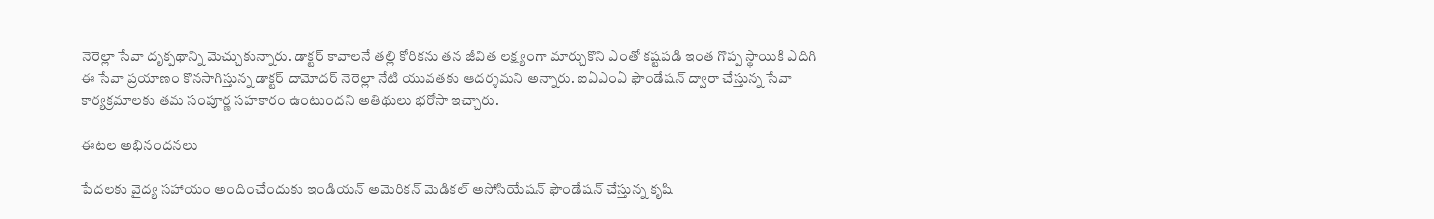నెరెల్లా సేవా దృక్పథాన్ని మెచ్చుకున్నారు. డాక్టర్ కావాలనే తల్లి కోరికను తన జీవిత లక్ష్యంగా మార్చుకొని ఎంతో కష్టపడి ఇంత గొప్ప స్థాయికి ఎదిగి ఈ సేవా ప్రయాణం కొనసాగిస్తున్న డాక్టర్ దామోదర్ నెరెల్లా నేటి యువతకు ఆదర్శమని అన్నారు. ఐఏఎంఏ ఫౌండేషన్ ద్వారా చేస్తున్న సేవా కార్యక్రమాలకు తమ సంపూర్ణ సహకారం ఉంటుందని అతిథులు భరోసా ఇచ్చారు.

ఈటల అభినందనలు

పేదలకు వైద్య సహాయం అందించేందుకు ఇండియన్ అమెరికన్ మెడికల్ అసోసియేషన్ ఫౌండేషన్ చేస్తున్న కృషి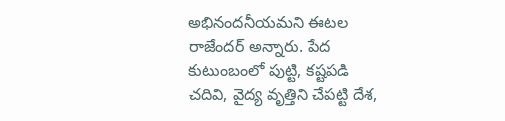అభినందనీయమని ఈటల రాజేందర్ అన్నారు. పేద కుటుంబంలో పుట్టి, కష్టపడి చదివి, వైద్య వృత్తిని చేపట్టి దేశ,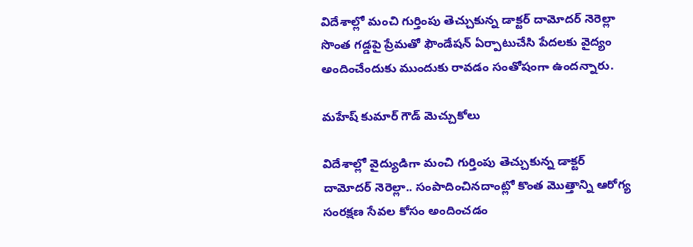విదేశాల్లో మంచి గుర్తింపు తెచ్చుకున్న డాక్టర్ దామోదర్ నెరెల్లా సొంత గడ్డపై ప్రేమతో ఫౌండేషన్ ఏర్పాటుచేసి పేదలకు వైద్యం అందించేందుకు ముందుకు రావడం సంతోషంగా ఉందన్నారు.

మహేష్ కుమార్ గౌడ్ మెచ్చుకోలు

విదేశాల్లో వైద్యుడిగా మంచి గుర్తింపు తెచ్చుకున్న డాక్టర్ దామోదర్ నెరెల్లా.. సంపాదించినదాంట్లో కొంత మొత్తాన్ని ఆరోగ్య సంరక్షణ సేవల కోసం అందించడం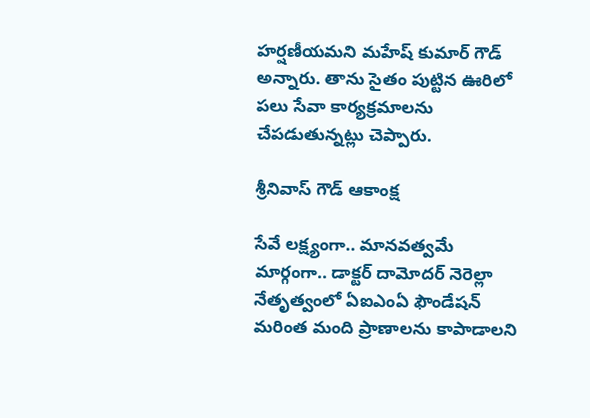హర్షణీయమని మహేష్ కుమార్ గౌడ్ అన్నారు. తాను సైతం పుట్టిన ఊరిలో పలు సేవా కార్యక్రమాలను చేపడుతున్నట్లు చెప్పారు.

శ్రీనివాస్ గౌడ్ ఆకాంక్ష

సేవే లక్ష్యంగా.. మానవత్వమే మార్గంగా.. డాక్టర్ దామోదర్ నెరెల్లా నేతృత్వంలో ఏఐఎంఏ ఫౌండేషన్ మరింత మంది ప్రాణాలను కాపాడాలని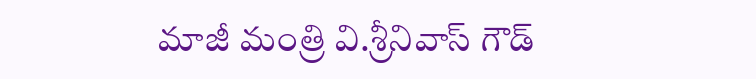మాజీ మంత్రి వి.శ్రీనివాస్ గౌడ్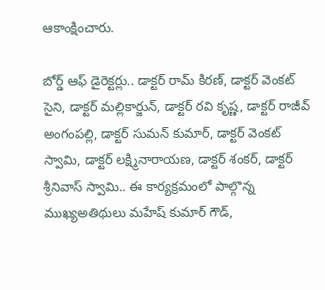ఆకాంక్షించారు.

బోర్డ్ ఆఫ్ డైరెక్టర్లు.. డాక్టర్ రామ్‌ కిరణ్, డాక్టర్ వెంకట్ సైని, డాక్టర్ మల్లికార్జున్, డాక్టర్ రవి కృష్ణ, డాక్టర్ రాజీవ్ అంగంపల్లి, డాక్టర్ సుమన్ కుమార్, డాక్టర్ వెంకట్ స్వామి, డాక్టర్ లక్ష్మినారాయణ, డాక్టర్ శంకర్, డాక్టర్ శ్రీనివాస్ స్వామి.. ఈ కార్యక్రమంలో పాల్గొన్న ముఖ్యఅతిథులు మహేష్ కుమార్ గౌడ్,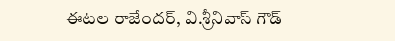ఈటల రాజేందర్, వి.శ్రీనివాస్ గౌడ్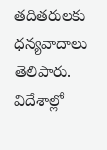తదితరులకు ధన్యవాదాలు తెలిపారు. విదేశాల్లో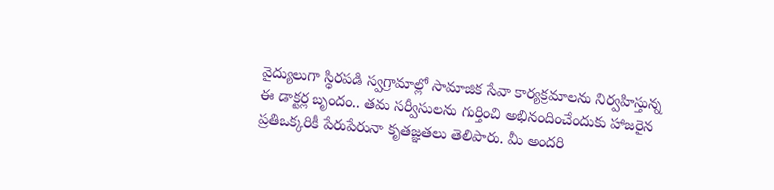వైద్యులుగా స్థిరపడి స్వగ్రామాల్లో సామాజిక సేవా కార్యక్రమాలను నిర్వహిస్తున్న ఈ డాక్టర్ల బృందం.. తమ సర్వీసులను గుర్తించి అభినందించేందుకు హాజరైన ప్రతిఒక్కరికీ పేరుపేరునా కృతజ్ఞతలు తెలిపారు. మీ అందరి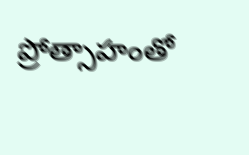ప్రోత్సాహంతో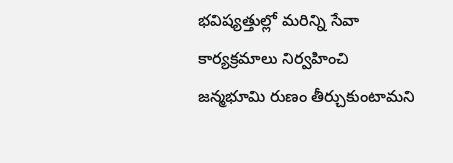భవిష్యత్తుల్లో మరిన్ని సేవా కార్యక్రమాలు నిర్వహించి జన్మభూమి రుణం తీర్చుకుంటామని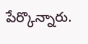పేర్కొన్నారు.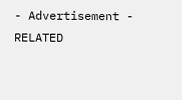- Advertisement -
RELATED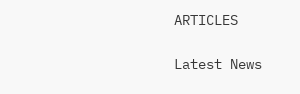ARTICLES

Latest News